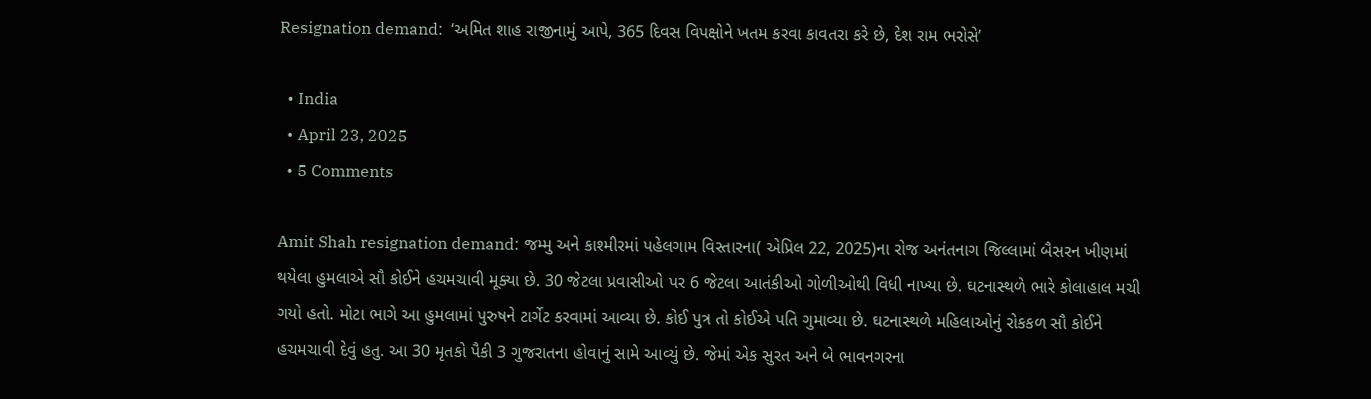Resignation demand:  ‘અમિત શાહ રાજીનામું આપે, 365 દિવસ વિપક્ષોને ખતમ કરવા કાવતરા કરે છે, દેશ રામ ભરોસે’

  • India
  • April 23, 2025
  • 5 Comments

Amit Shah resignation demand: જમ્મુ અને કાશ્મીરમાં પહેલગામ વિસ્તારના( એપ્રિલ 22, 2025)ના રોજ અનંતનાગ જિલ્લામાં બૈસરન ખીણમાં થયેલા હુમલાએ સૌ કોઈને હચમચાવી મૂક્યા છે. 30 જેટલા પ્રવાસીઓ પર 6 જેટલા આતંકીઓ ગોળીઓથી વિધી નાખ્યા છે. ઘટનાસ્થળે ભારે કોલાહાલ મચી ગયો હતો. મોટા ભાગે આ હુમલામાં પુરુષને ટાર્ગેટ કરવામાં આવ્યા છે. કોઈ પુત્ર તો કોઈએ પતિ ગુમાવ્યા છે. ઘટનાસ્થળે મહિલાઓનું રોકકળ સૌ કોઈને હચમચાવી દેવું હતુ. આ 30 મૃતકો પૈકી 3 ગુજરાતના હોવાનું સામે આવ્યું છે. જેમાં એક સુરત અને બે ભાવનગરના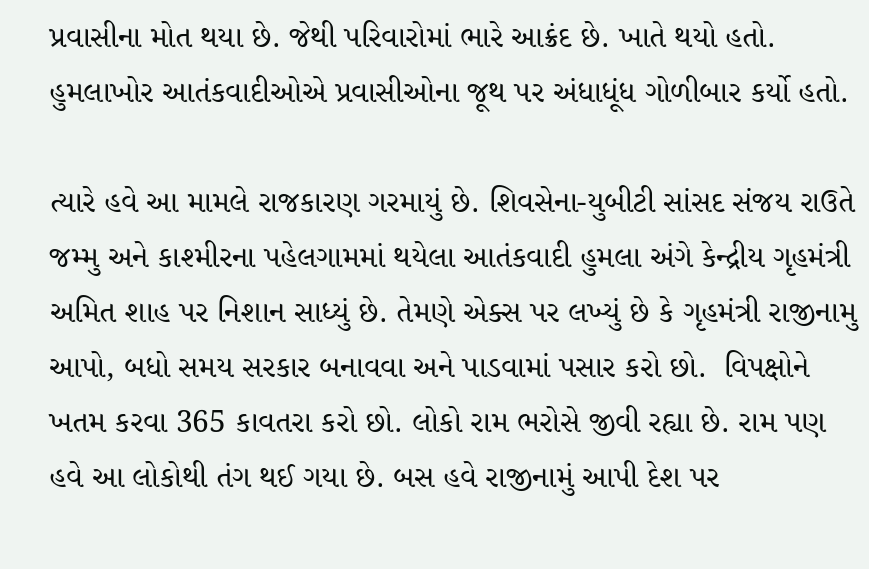પ્રવાસીના મોત થયા છે. જેથી પરિવારોમાં ભારે આક્રંદ છે. ખાતે થયો હતો. હુમલાખોર આતંકવાદીઓએ પ્રવાસીઓના જૂથ પર અંધાધૂંધ ગોળીબાર કર્યો હતો.

ત્યારે હવે આ મામલે રાજકારણ ગરમાયું છે. શિવસેના-યુબીટી સાંસદ સંજય રાઉતે જમ્મુ અને કાશ્મીરના પહેલગામમાં થયેલા આતંકવાદી હુમલા અંગે કેન્દ્રીય ગૃહમંત્રી અમિત શાહ પર નિશાન સાધ્યું છે. તેમણે એક્સ પર લખ્યું છે કે ગૃહમંત્રી રાજીનામુ આપો, બધો સમય સરકાર બનાવવા અને પાડવામાં પસાર કરો છો.  વિપક્ષોને ખતમ કરવા 365 કાવતરા કરો છો. લોકો રામ ભરોસે જીવી રહ્યા છે. રામ પણ હવે આ લોકોથી તંગ થઈ ગયા છે. બસ હવે રાજીનામું આપી દેશ પર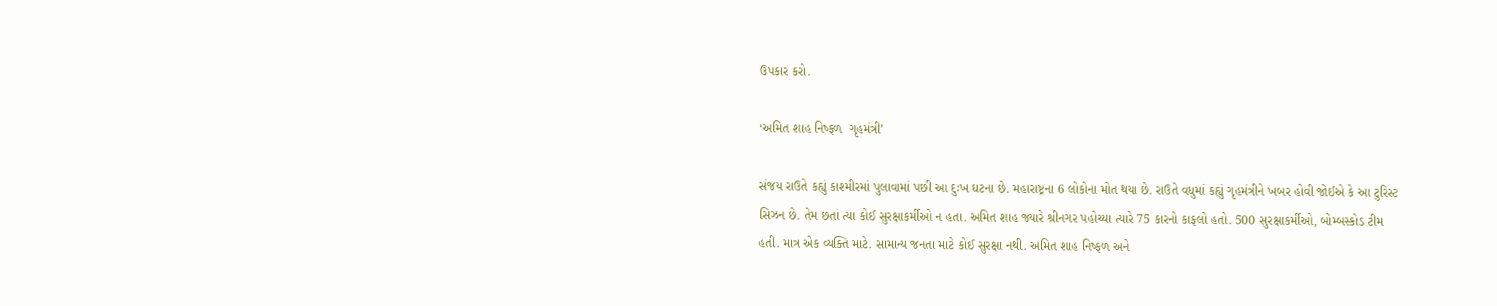ઉપકાર કરો.

‘અમિત શાહ નિષ્ફળ  ગૃહમંત્રી’

સંજય રાઉતે કહ્યું કાશ્મીરમાં પુલાવામાં પછી આ દુઃખ ઘટના છે. મહારાષ્ટ્રના 6 લોકોના મોત થયા છે. રાઉતે વધુમાં કહ્યું ગૃહમંત્રીને ખબર હોવી જોઈએ કે આ ટુરિસ્ટ સિઝન છે. તેમ છતાં ત્યા કોઈ સુરક્ષાકર્મીઓ ન હતા. અમિત શાહ જ્યારે શ્રીનગર પહોચ્યા ત્યારે 75 કારનો કાફલો હતો. 500 સુરક્ષાકર્મીઓ, બોમ્બસ્કોડ ટીમ હતી. માત્ર એક વ્યક્તિ માટે. સામાન્ય જનતા માટે કોઈ સુરક્ષા નથી. અમિત શાહ નિષ્ફળ અને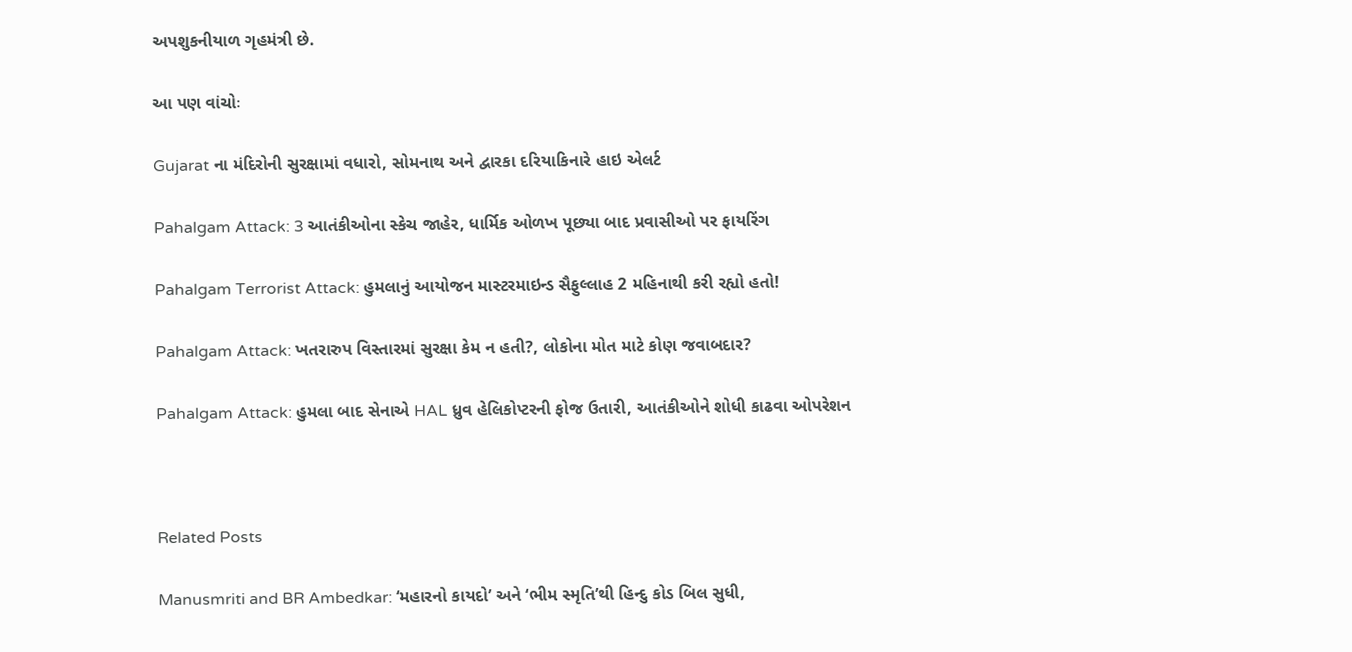અપશુકનીયાળ ગૃહમંત્રી છે.

આ પણ વાંચોઃ

Gujarat ના મંદિરોની સુરક્ષામાં વધારો, સોમનાથ અને દ્વારકા દરિયાકિનારે હાઇ એલર્ટ

Pahalgam Attack: 3 આતંકીઓના સ્કેચ જાહેર, ધાર્મિક ઓળખ પૂછ્યા બાદ પ્રવાસીઓ પર ફાયરિંગ

Pahalgam Terrorist Attack: હુમલાનું આયોજન માસ્ટરમાઇન્ડ સૈફુલ્લાહ 2 મહિનાથી કરી રહ્યો હતો!

Pahalgam Attack: ખતરારુપ વિસ્તારમાં સુરક્ષા કેમ ન હતી?, લોકોના મોત માટે કોણ જવાબદાર?

Pahalgam Attack: હુમલા બાદ સેનાએ HAL ધ્રુવ હેલિકોપ્ટરની ફોજ ઉતારી, આતંકીઓને શોધી કાઢવા ઓપરેશન



Related Posts

Manusmriti and BR Ambedkar: ‘મહારનો કાયદો’ અને ‘ભીમ સ્મૃતિ’થી હિન્દુ કોડ બિલ સુધી,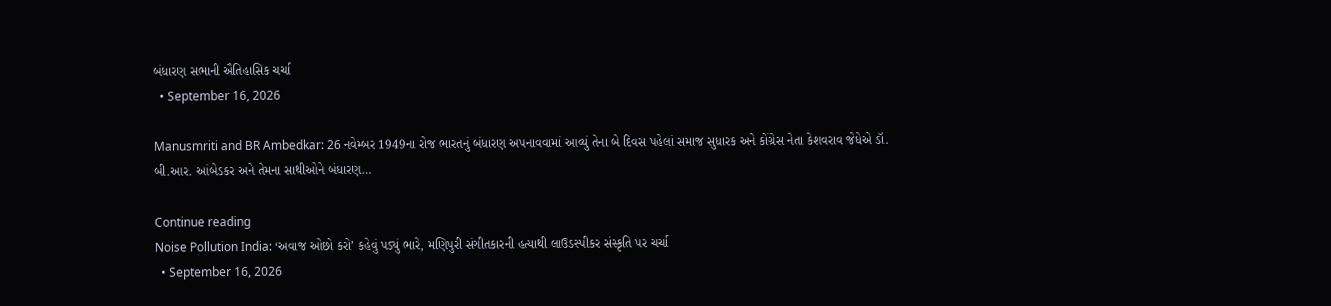બંધારણ સભાની ઐતિહાસિક ચર્ચા
  • September 16, 2026

Manusmriti and BR Ambedkar: 26 નવેમ્બર 1949ના રોજ ભારતનું બંધારણ અપનાવવામાં આવ્યું તેના બે દિવસ પહેલાં સમાજ સુધારક અને કોંગ્રેસ નેતા કેશવરાવ જેધેએ ડૉ. બી.આર. આંબેડકર અને તેમના સાથીઓને બંધારણ…

Continue reading
Noise Pollution India: ‘અવાજ ઓછો કરો’ કહેવું પડ્યું ભારે, મણિપુરી સંગીતકારની હત્યાથી લાઉડસ્પીકર સંસ્કૃતિ પર ચર્ચા
  • September 16, 2026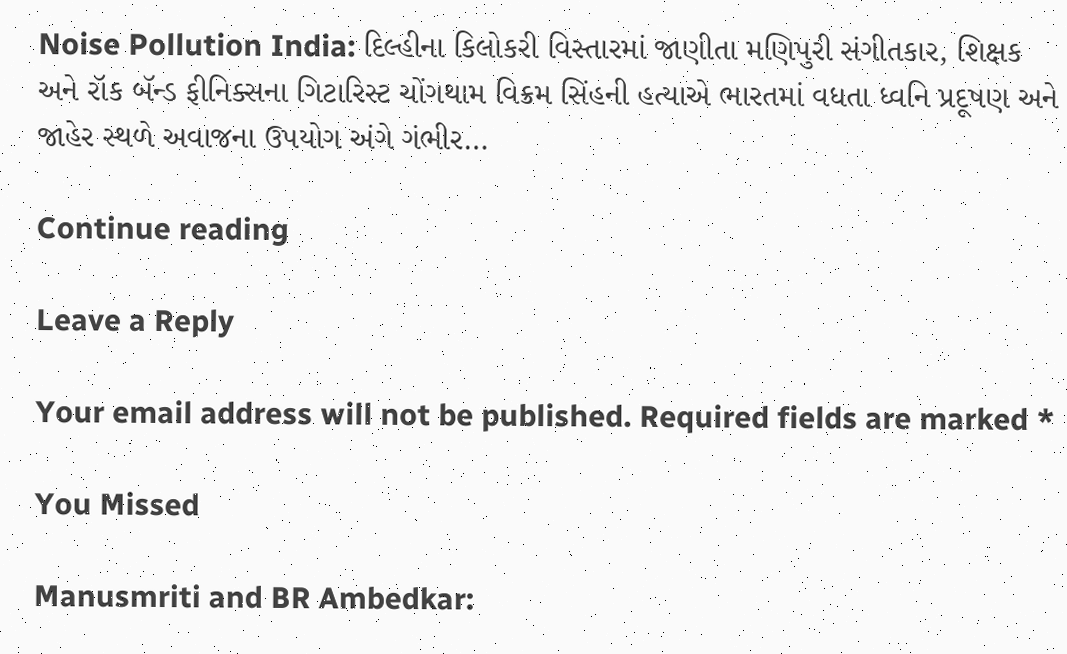Noise Pollution India: દિલ્હીના કિલોકરી વિસ્તારમાં જાણીતા મણિપુરી સંગીતકાર, શિક્ષક અને રૉક બૅન્ડ ફીનિક્સના ગિટારિસ્ટ ચોંગથામ વિક્રમ સિંહની હત્યાએ ભારતમાં વધતા ધ્વનિ પ્રદૂષણ અને જાહેર સ્થળે અવાજના ઉપયોગ અંગે ગંભીર…

Continue reading

Leave a Reply

Your email address will not be published. Required fields are marked *

You Missed

Manusmriti and BR Ambedkar: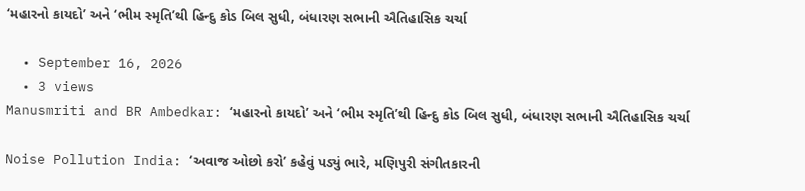‘મહારનો કાયદો’ અને ‘ભીમ સ્મૃતિ’થી હિન્દુ કોડ બિલ સુધી, બંધારણ સભાની ઐતિહાસિક ચર્ચા

  • September 16, 2026
  • 3 views
Manusmriti and BR Ambedkar: ‘મહારનો કાયદો’ અને ‘ભીમ સ્મૃતિ’થી હિન્દુ કોડ બિલ સુધી, બંધારણ સભાની ઐતિહાસિક ચર્ચા

Noise Pollution India: ‘અવાજ ઓછો કરો’ કહેવું પડ્યું ભારે, મણિપુરી સંગીતકારની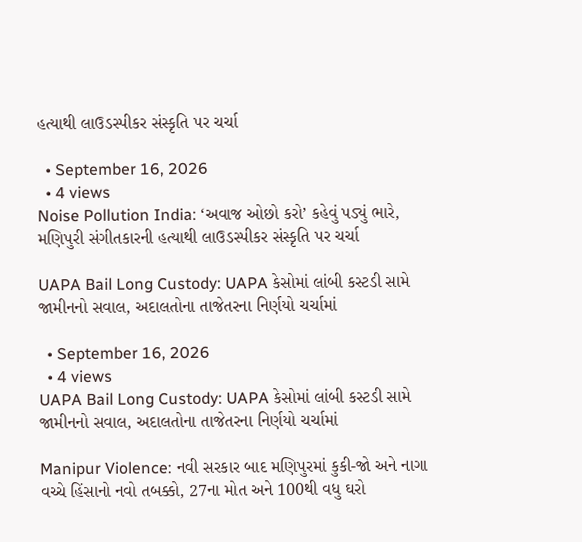હત્યાથી લાઉડસ્પીકર સંસ્કૃતિ પર ચર્ચા

  • September 16, 2026
  • 4 views
Noise Pollution India: ‘અવાજ ઓછો કરો’ કહેવું પડ્યું ભારે, મણિપુરી સંગીતકારની હત્યાથી લાઉડસ્પીકર સંસ્કૃતિ પર ચર્ચા

UAPA Bail Long Custody: UAPA કેસોમાં લાંબી કસ્ટડી સામે જામીનનો સવાલ, અદાલતોના તાજેતરના નિર્ણયો ચર્ચામાં

  • September 16, 2026
  • 4 views
UAPA Bail Long Custody: UAPA કેસોમાં લાંબી કસ્ટડી સામે જામીનનો સવાલ, અદાલતોના તાજેતરના નિર્ણયો ચર્ચામાં

Manipur Violence: નવી સરકાર બાદ મણિપુરમાં કુકી-જો અને નાગા વચ્ચે હિંસાનો નવો તબક્કો, 27ના મોત અને 100થી વધુ ઘરો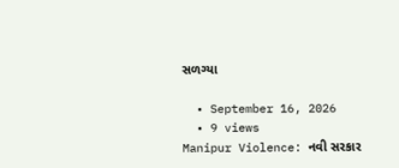સળગ્યા

  • September 16, 2026
  • 9 views
Manipur Violence: નવી સરકાર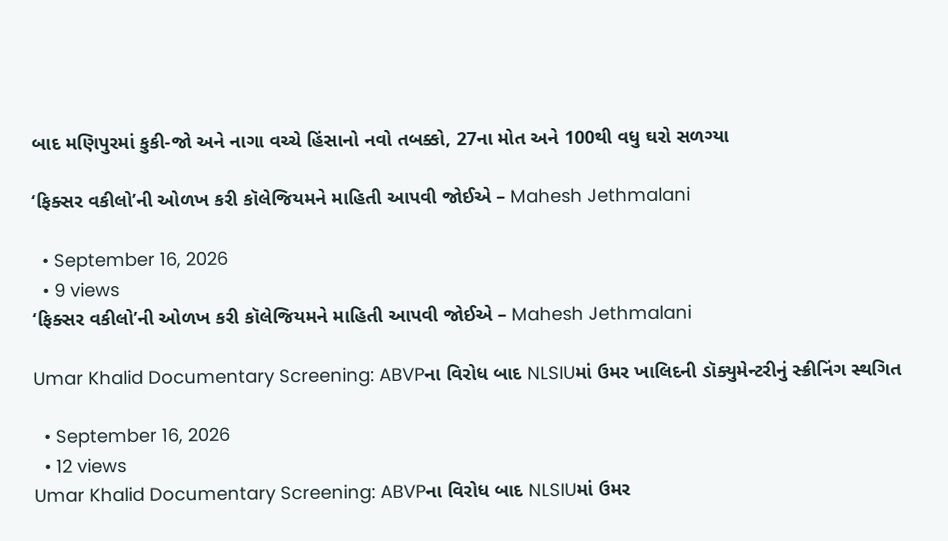બાદ મણિપુરમાં કુકી-જો અને નાગા વચ્ચે હિંસાનો નવો તબક્કો, 27ના મોત અને 100થી વધુ ઘરો સળગ્યા

‘ફિક્સર વકીલો’ની ઓળખ કરી કૉલેજિયમને માહિતી આપવી જોઈએ – Mahesh Jethmalani

  • September 16, 2026
  • 9 views
‘ફિક્સર વકીલો’ની ઓળખ કરી કૉલેજિયમને માહિતી આપવી જોઈએ – Mahesh Jethmalani

Umar Khalid Documentary Screening: ABVPના વિરોધ બાદ NLSIUમાં ઉમર ખાલિદની ડૉક્યુમેન્ટરીનું સ્ક્રીનિંગ સ્થગિત

  • September 16, 2026
  • 12 views
Umar Khalid Documentary Screening: ABVPના વિરોધ બાદ NLSIUમાં ઉમર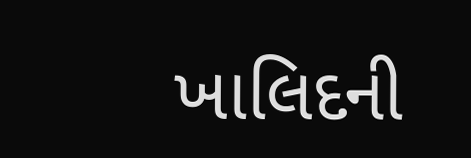ખાલિદની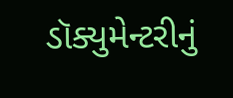ડૉક્યુમેન્ટરીનું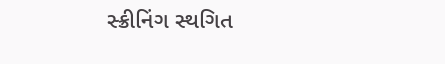સ્ક્રીનિંગ સ્થગિત